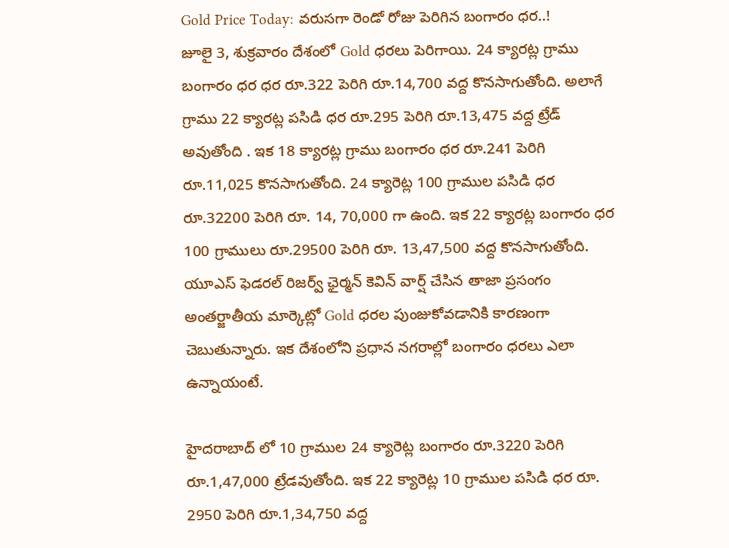Gold Price Today: వరుసగా రెండో రోజు పెరిగిన బంగారం ధర..!
జూలై 3, శుక్రవారం దేశంలో Gold ధరలు పెరిగాయి. 24 క్యారట్ల గ్రాము బంగారం ధర ధర రూ.322 పెరిగి రూ.14,700 వద్ద కొనసాగుతోంది. అలాగే గ్రాము 22 క్యారట్ల పసిడి ధర రూ.295 పెరిగి రూ.13,475 వద్ద ట్రేడ్ అవుతోంది . ఇక 18 క్యారట్ల గ్రాము బంగారం ధర రూ.241 పెరిగి రూ.11,025 కొనసాగుతోంది. 24 క్యారెట్ల 100 గ్రాముల పసిడి ధర రూ.32200 పెరిగి రూ. 14, 70,000 గా ఉంది. ఇక 22 క్యారట్ల బంగారం ధర 100 గ్రాములు రూ.29500 పెరిగి రూ. 13,47,500 వద్ద కొనసాగుతోంది. యూఎస్ ఫెడరల్ రిజర్వ్ ఛైర్మన్ కెవిన్ వార్ష్ చేసిన తాజా ప్రసంగం అంతర్జాతీయ మార్కెట్లో Gold ధరల పుంజుకోవడానికి కారణంగా చెబుతున్నారు. ఇక దేశంలోని ప్రధాన నగరాల్లో బంగారం ధరలు ఎలా ఉన్నాయంటే.

హైదరాబాద్ లో 10 గ్రాముల 24 క్యారెట్ల బంగారం రూ.3220 పెరిగి రూ.1,47,000 ట్రేడవుతోంది. ఇక 22 క్యారెట్ల 10 గ్రాముల పసిడి ధర రూ. 2950 పెరిగి రూ.1,34,750 వద్ద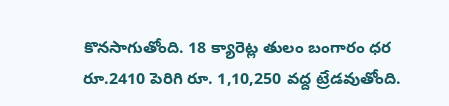కొనసాగుతోంది. 18 క్యారెట్ల తులం బంగారం ధర రూ.2410 పెరిగి రూ. 1,10,250 వద్ద ట్రేడవుతోంది.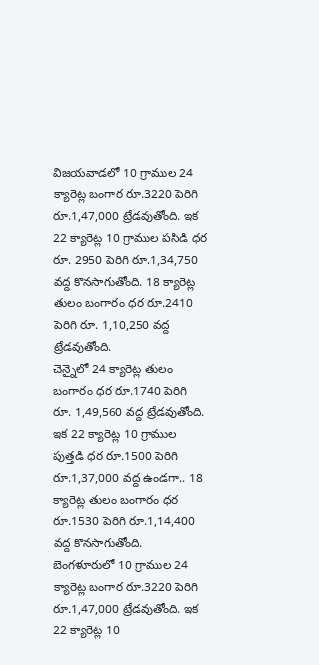విజయవాడలో 10 గ్రాముల 24 క్యారెట్ల బంగార రూ.3220 పెరిగి రూ.1,47,000 ట్రేడవుతోంది. ఇక 22 క్యారెట్ల 10 గ్రాముల పసిడి ధర రూ. 2950 పెరిగి రూ.1,34,750 వద్ద కొనసాగుతోంది. 18 క్యారెట్ల తులం బంగారం ధర రూ.2410 పెరిగి రూ. 1,10,250 వద్ద ట్రేడవుతోంది.
చెన్నైలో 24 క్యారెట్ల తులం బంగారం ధర రూ.1740 పెరిగి రూ. 1,49,560 వద్ద ట్రేడవుతోంది. ఇక 22 క్యారెట్ల 10 గ్రాముల పుత్తడి ధర రూ.1500 పెరిగి రూ.1,37,000 వద్ద ఉండగా.. 18 క్యారెట్ల తులం బంగారం ధర రూ.1530 పెరిగి రూ.1,14,400 వద్ద కొనసాగుతోంది.
బెంగళూరులో 10 గ్రాముల 24 క్యారెట్ల బంగార రూ.3220 పెరిగి రూ.1,47,000 ట్రేడవుతోంది. ఇక 22 క్యారెట్ల 10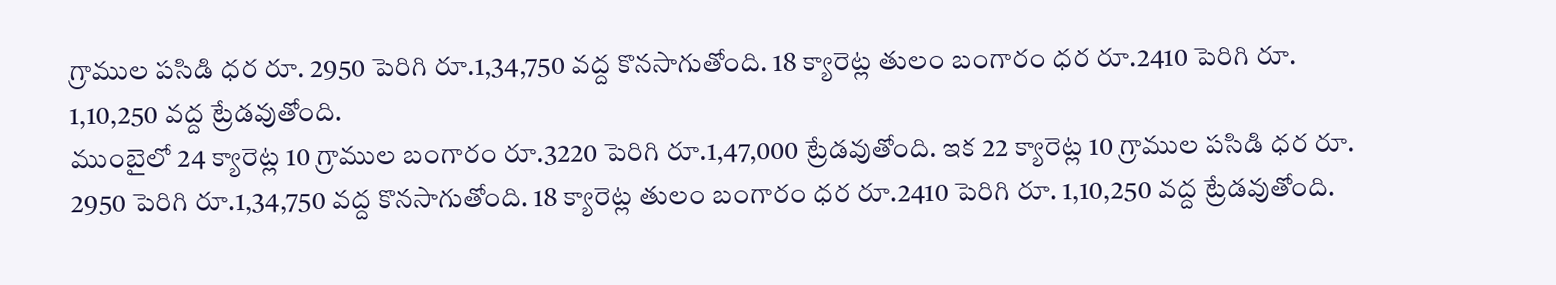గ్రాముల పసిడి ధర రూ. 2950 పెరిగి రూ.1,34,750 వద్ద కొనసాగుతోంది. 18 క్యారెట్ల తులం బంగారం ధర రూ.2410 పెరిగి రూ. 1,10,250 వద్ద ట్రేడవుతోంది.
ముంబైలో 24 క్యారెట్ల 10 గ్రాముల బంగారం రూ.3220 పెరిగి రూ.1,47,000 ట్రేడవుతోంది. ఇక 22 క్యారెట్ల 10 గ్రాముల పసిడి ధర రూ. 2950 పెరిగి రూ.1,34,750 వద్ద కొనసాగుతోంది. 18 క్యారెట్ల తులం బంగారం ధర రూ.2410 పెరిగి రూ. 1,10,250 వద్ద ట్రేడవుతోంది.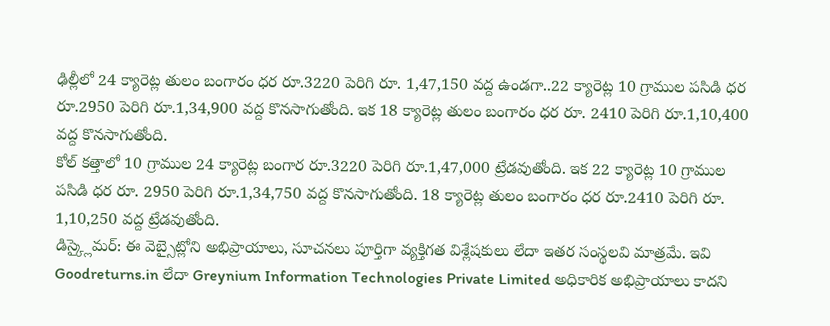ఢిల్లీలో 24 క్యారెట్ల తులం బంగారం ధర రూ.3220 పెరిగి రూ. 1,47,150 వద్ద ఉండగా..22 క్యారెట్ల 10 గ్రాముల పసిడి ధర రూ.2950 పెరిగి రూ.1,34,900 వద్ద కొనసాగుతోంది. ఇక 18 క్యారెట్ల తులం బంగారం ధర రూ. 2410 పెరిగి రూ.1,10,400 వద్ద కొనసాగుతోంది.
కోల్ కత్తాలో 10 గ్రాముల 24 క్యారెట్ల బంగార రూ.3220 పెరిగి రూ.1,47,000 ట్రేడవుతోంది. ఇక 22 క్యారెట్ల 10 గ్రాముల పసిడి ధర రూ. 2950 పెరిగి రూ.1,34,750 వద్ద కొనసాగుతోంది. 18 క్యారెట్ల తులం బంగారం ధర రూ.2410 పెరిగి రూ. 1,10,250 వద్ద ట్రేడవుతోంది.
డిస్క్లైమర్: ఈ వెబ్సైట్లోని అభిప్రాయాలు, సూచనలు పూర్తిగా వ్యక్తిగత విశ్లేషకులు లేదా ఇతర సంస్థలవి మాత్రమే. ఇవి Goodreturns.in లేదా Greynium Information Technologies Private Limited అధికారిక అభిప్రాయాలు కాదని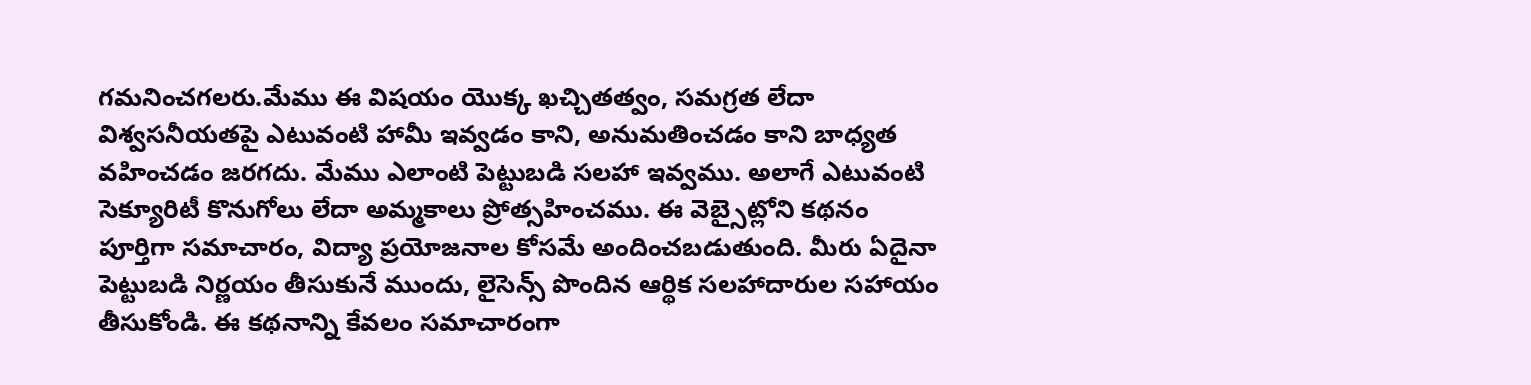గమనించగలరు.మేము ఈ విషయం యొక్క ఖచ్చితత్వం, సమగ్రత లేదా విశ్వసనీయతపై ఎటువంటి హామీ ఇవ్వడం కాని, అనుమతించడం కాని బాధ్యత వహించడం జరగదు. మేము ఎలాంటి పెట్టుబడి సలహా ఇవ్వము. అలాగే ఎటువంటి సెక్యూరిటీ కొనుగోలు లేదా అమ్మకాలు ప్రోత్సహించము. ఈ వెబ్సైట్లోని కథనం పూర్తిగా సమాచారం, విద్యా ప్రయోజనాల కోసమే అందించబడుతుంది. మీరు ఏదైనా పెట్టుబడి నిర్ణయం తీసుకునే ముందు, లైసెన్స్ పొందిన ఆర్థిక సలహాదారుల సహాయం తీసుకోండి. ఈ కథనాన్ని కేవలం సమాచారంగా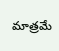మాత్రమే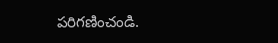పరిగణించండి.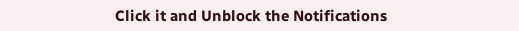Click it and Unblock the Notifications